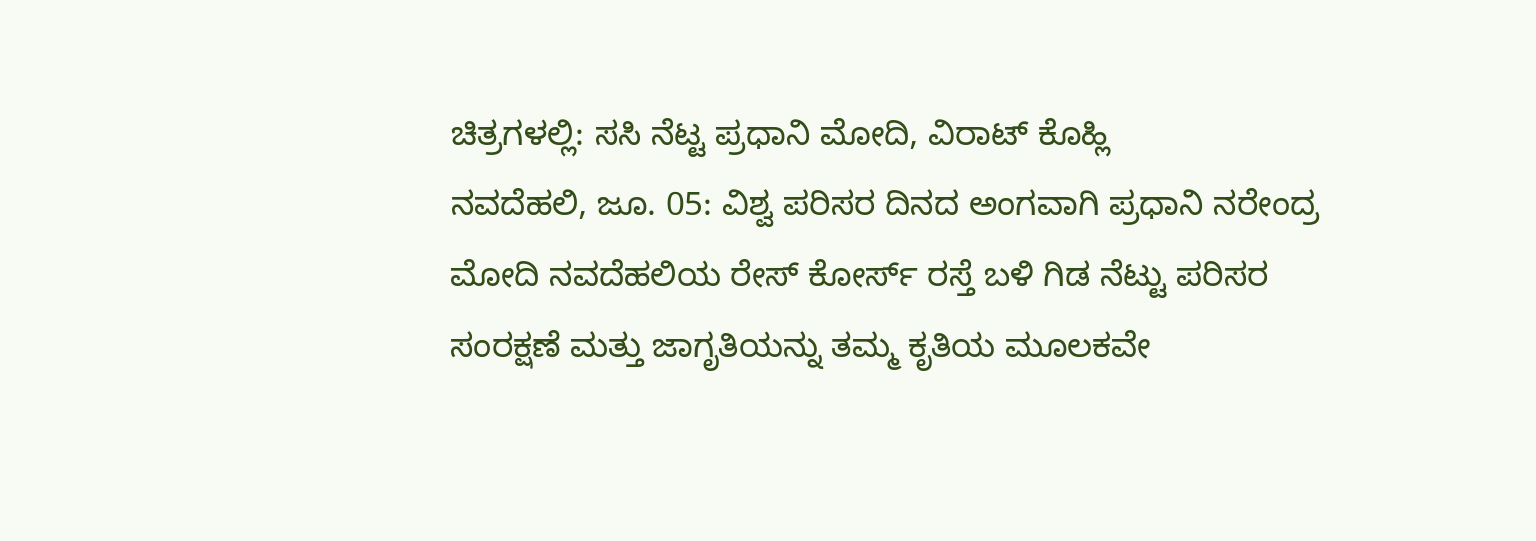ಚಿತ್ರಗಳಲ್ಲಿ: ಸಸಿ ನೆಟ್ಟ ಪ್ರಧಾನಿ ಮೋದಿ, ವಿರಾಟ್ ಕೊಹ್ಲಿ
ನವದೆಹಲಿ, ಜೂ. 05: ವಿಶ್ವ ಪರಿಸರ ದಿನದ ಅಂಗವಾಗಿ ಪ್ರಧಾನಿ ನರೇಂದ್ರ ಮೋದಿ ನವದೆಹಲಿಯ ರೇಸ್ ಕೋರ್ಸ್ ರಸ್ತೆ ಬಳಿ ಗಿಡ ನೆಟ್ಟು ಪರಿಸರ ಸಂರಕ್ಷಣೆ ಮತ್ತು ಜಾಗೃತಿಯನ್ನು ತಮ್ಮ ಕೃತಿಯ ಮೂಲಕವೇ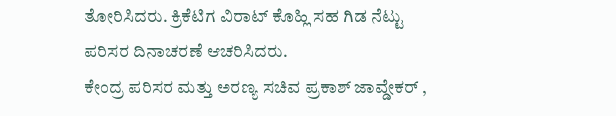ತೋರಿಸಿದರು. ಕ್ರಿಕೆಟಿಗ ವಿರಾಟ್ ಕೊಹ್ಲಿ ಸಹ ಗಿಡ ನೆಟ್ಟು ಪರಿಸರ ದಿನಾಚರಣೆ ಆಚರಿಸಿದರು.
ಕೇಂದ್ರ ಪರಿಸರ ಮತ್ತು ಅರಣ್ಯ ಸಚಿವ ಪ್ರಕಾಶ್ ಜಾವ್ಡೇಕರ್ ,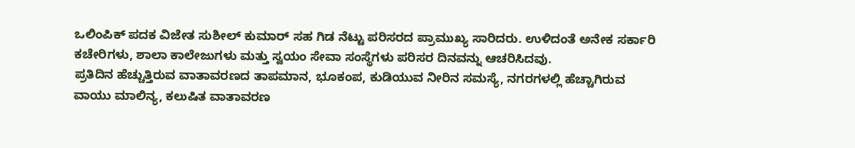ಒಲಿಂಪಿಕ್ ಪದಕ ವಿಜೇತ ಸುಶೀಲ್ ಕುಮಾರ್ ಸಹ ಗಿಡ ನೆಟ್ಟು ಪರಿಸರದ ಪ್ರಾಮುಖ್ಯ ಸಾರಿದರು. ಉಳಿದಂತೆ ಅನೇಕ ಸರ್ಕಾರಿ ಕಚೇರಿಗಳು, ಶಾಲಾ ಕಾಲೇಜುಗಳು ಮತ್ತು ಸ್ವಯಂ ಸೇವಾ ಸಂಸ್ಥೆಗಳು ಪರಿಸರ ದಿನವನ್ನು ಆಚರಿಸಿದವು.
ಪ್ರತಿದಿನ ಹೆಚ್ಚುತ್ತಿರುವ ವಾತಾವರಣದ ತಾಪಮಾನ, ಭೂಕಂಪ, ಕುಡಿಯುವ ನೀರಿನ ಸಮಸ್ಯೆ, ನಗರಗಳಲ್ಲಿ ಹೆಚ್ಚಾಗಿರುವ ವಾಯು ಮಾಲಿನ್ಯ, ಕಲುಷಿತ ವಾತಾವರಣ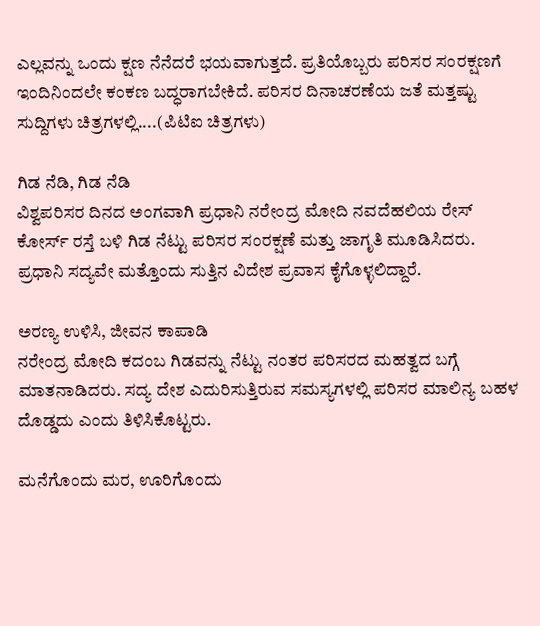ಎಲ್ಲವನ್ನು ಒಂದು ಕ್ಷಣ ನೆನೆದರೆ ಭಯವಾಗುತ್ತದೆ. ಪ್ರತಿಯೊಬ್ಬರು ಪರಿಸರ ಸಂರಕ್ಷಣಗೆ ಇಂದಿನಿಂದಲೇ ಕಂಕಣ ಬದ್ಧರಾಗಬೇಕಿದೆ. ಪರಿಸರ ದಿನಾಚರಣೆಯ ಜತೆ ಮತ್ತಷ್ಟು ಸುದ್ದಿಗಳು ಚಿತ್ರಗಳಲ್ಲಿ....(ಪಿಟಿಐ ಚಿತ್ರಗಳು)

ಗಿಡ ನೆಡಿ, ಗಿಡ ನೆಡಿ
ವಿಶ್ವಪರಿಸರ ದಿನದ ಅಂಗವಾಗಿ ಪ್ರಧಾನಿ ನರೇಂದ್ರ ಮೋದಿ ನವದೆಹಲಿಯ ರೇಸ್ ಕೋರ್ಸ್ ರಸ್ತೆ ಬಳಿ ಗಿಡ ನೆಟ್ಟು ಪರಿಸರ ಸಂರಕ್ಷಣೆ ಮತ್ತು ಜಾಗೃತಿ ಮೂಡಿಸಿದರು. ಪ್ರಧಾನಿ ಸದ್ಯವೇ ಮತ್ತೊಂದು ಸುತ್ತಿನ ವಿದೇಶ ಪ್ರವಾಸ ಕೈಗೊಳ್ಳಲಿದ್ದಾರೆ.

ಅರಣ್ಯ ಉಳಿಸಿ, ಜೀವನ ಕಾಪಾಡಿ
ನರೇಂದ್ರ ಮೋದಿ ಕದಂಬ ಗಿಡವನ್ನು ನೆಟ್ಟು ನಂತರ ಪರಿಸರದ ಮಹತ್ವದ ಬಗ್ಗೆ ಮಾತನಾಡಿದರು. ಸದ್ಯ ದೇಶ ಎದುರಿಸುತ್ತಿರುವ ಸಮಸ್ಯಗಳಲ್ಲಿ ಪರಿಸರ ಮಾಲಿನ್ಯ ಬಹಳ ದೊಡ್ಡದು ಎಂದು ತಿಳಿಸಿಕೊಟ್ಟರು.

ಮನೆಗೊಂದು ಮರ, ಊರಿಗೊಂದು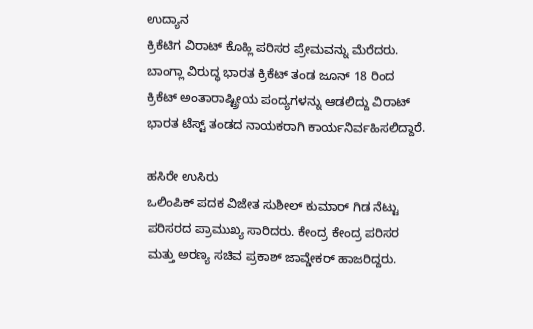ಉದ್ಯಾನ
ಕ್ರಿಕೆಟಿಗ ವಿರಾಟ್ ಕೊಹ್ಲಿ ಪರಿಸರ ಪ್ರೇಮವನ್ನು ಮೆರೆದರು. ಬಾಂಗ್ಲಾ ವಿರುದ್ಧ ಭಾರತ ಕ್ರಿಕೆಟ್ ತಂಡ ಜೂನ್ 18 ರಿಂದ ಕ್ರಿಕೆಟ್ ಅಂತಾರಾಷ್ಟ್ರೀಯ ಪಂದ್ಯಗಳನ್ನು ಆಡಲಿದ್ದು ವಿರಾಟ್ ಭಾರತ ಟೆಸ್ಟ್ ತಂಡದ ನಾಯಕರಾಗಿ ಕಾರ್ಯನಿರ್ವಹಿಸಲಿದ್ದಾರೆ.

ಹಸಿರೇ ಉಸಿರು
ಒಲಿಂಪಿಕ್ ಪದಕ ವಿಜೇತ ಸುಶೀಲ್ ಕುಮಾರ್ ಗಿಡ ನೆಟ್ಟು ಪರಿಸರದ ಪ್ರಾಮುಖ್ಯ ಸಾರಿದರು. ಕೇಂದ್ರ ಕೇಂದ್ರ ಪರಿಸರ ಮತ್ತು ಅರಣ್ಯ ಸಚಿವ ಪ್ರಕಾಶ್ ಜಾವ್ಡೇಕರ್ ಹಾಜರಿದ್ದರು.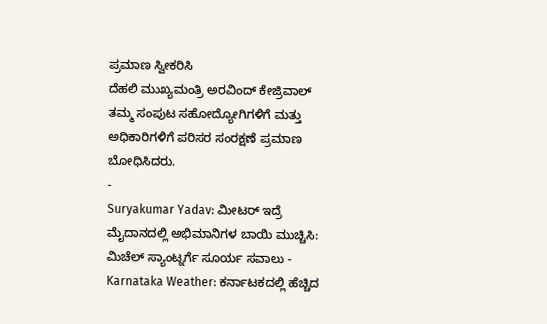ಪ್ರಮಾಣ ಸ್ವೀಕರಿಸಿ
ದೆಹಲಿ ಮುಖ್ಯಮಂತ್ರಿ ಅರವಿಂದ್ ಕೇಜ್ರಿವಾಲ್ ತಮ್ಮ ಸಂಪುಟ ಸಹೋದ್ಯೋಗಿಗಳಿಗೆ ಮತ್ತು ಅಧಿಕಾರಿಗಳಿಗೆ ಪರಿಸರ ಸಂರಕ್ಷಣೆ ಪ್ರಮಾಣ ಬೋಧಿಸಿದರು.
-
Suryakumar Yadav: ಮೀಟರ್ ಇದ್ರೆ ಮೈದಾನದಲ್ಲಿ ಅಭಿಮಾನಿಗಳ ಬಾಯಿ ಮುಚ್ಚಿಸಿ: ಮಿಚೆಲ್ ಸ್ಯಾಂಟ್ನರ್ಗೆ ಸೂರ್ಯ ಸವಾಲು -
Karnataka Weather: ಕರ್ನಾಟಕದಲ್ಲಿ ಹೆಚ್ಚಿದ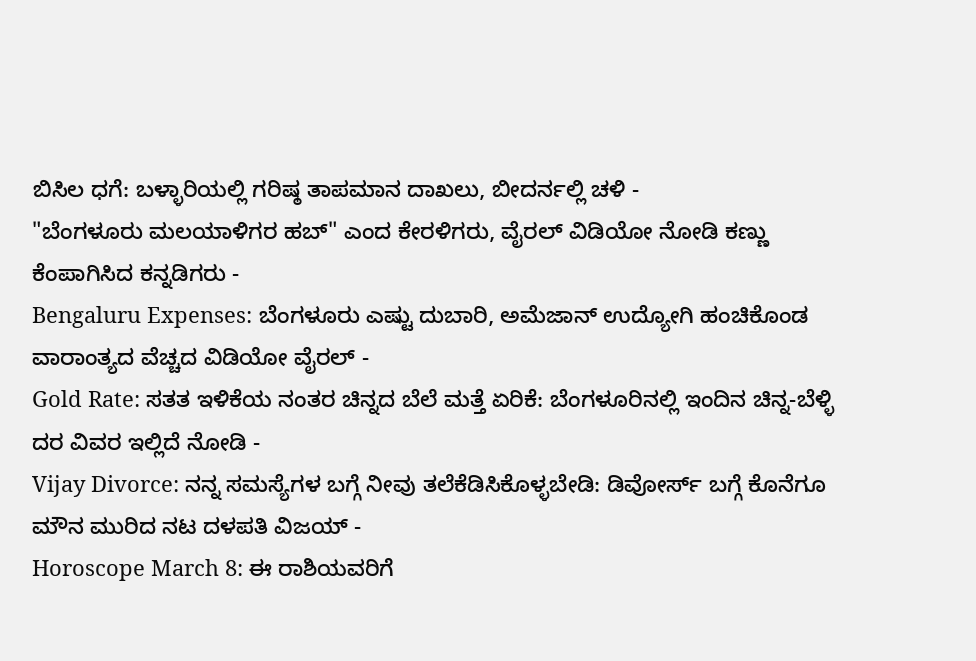ಬಿಸಿಲ ಧಗೆ: ಬಳ್ಳಾರಿಯಲ್ಲಿ ಗರಿಷ್ಠ ತಾಪಮಾನ ದಾಖಲು, ಬೀದರ್ನಲ್ಲಿ ಚಳಿ -
"ಬೆಂಗಳೂರು ಮಲಯಾಳಿಗರ ಹಬ್" ಎಂದ ಕೇರಳಿಗರು, ವೈರಲ್ ವಿಡಿಯೋ ನೋಡಿ ಕಣ್ಣು ಕೆಂಪಾಗಿಸಿದ ಕನ್ನಡಿಗರು -
Bengaluru Expenses: ಬೆಂಗಳೂರು ಎಷ್ಟು ದುಬಾರಿ, ಅಮೆಜಾನ್ ಉದ್ಯೋಗಿ ಹಂಚಿಕೊಂಡ ವಾರಾಂತ್ಯದ ವೆಚ್ಚದ ವಿಡಿಯೋ ವೈರಲ್ -
Gold Rate: ಸತತ ಇಳಿಕೆಯ ನಂತರ ಚಿನ್ನದ ಬೆಲೆ ಮತ್ತೆ ಏರಿಕೆ: ಬೆಂಗಳೂರಿನಲ್ಲಿ ಇಂದಿನ ಚಿನ್ನ-ಬೆಳ್ಳಿ ದರ ವಿವರ ಇಲ್ಲಿದೆ ನೋಡಿ -
Vijay Divorce: ನನ್ನ ಸಮಸ್ಯೆಗಳ ಬಗ್ಗೆ ನೀವು ತಲೆಕೆಡಿಸಿಕೊಳ್ಳಬೇಡಿ: ಡಿವೋರ್ಸ್ ಬಗ್ಗೆ ಕೊನೆಗೂ ಮೌನ ಮುರಿದ ನಟ ದಳಪತಿ ವಿಜಯ್ -
Horoscope March 8: ಈ ರಾಶಿಯವರಿಗೆ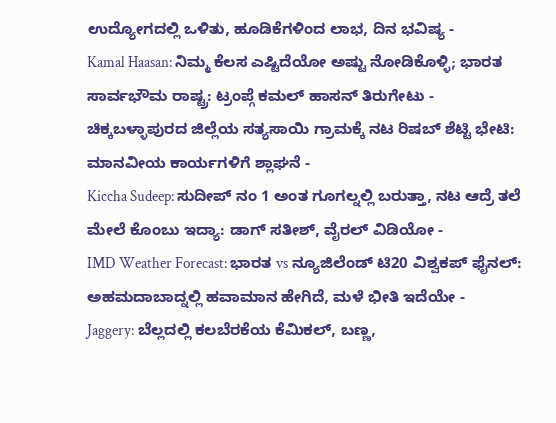ಉದ್ಯೋಗದಲ್ಲಿ ಒಳಿತು, ಹೂಡಿಕೆಗಳಿಂದ ಲಾಭ, ದಿನ ಭವಿಷ್ಯ -
Kamal Haasan: ನಿಮ್ಮ ಕೆಲಸ ಎಷ್ಟಿದೆಯೋ ಅಷ್ಟು ನೋಡಿಕೊಳ್ಳಿ; ಭಾರತ ಸಾರ್ವಭೌಮ ರಾಷ್ಟ್ರ: ಟ್ರಂಪ್ಗೆ ಕಮಲ್ ಹಾಸನ್ ತಿರುಗೇಟು -
ಚಿಕ್ಕಬಳ್ಳಾಪುರದ ಜಿಲ್ಲೆಯ ಸತ್ಯಸಾಯಿ ಗ್ರಾಮಕ್ಕೆ ನಟ ರಿಷಬ್ ಶೆಟ್ಟಿ ಭೇಟಿ: ಮಾನವೀಯ ಕಾರ್ಯಗಳಿಗೆ ಶ್ಲಾಘನೆ -
Kiccha Sudeep: ಸುದೀಪ್ ನಂ 1 ಅಂತ ಗೂಗಲ್ನಲ್ಲಿ ಬರುತ್ತಾ, ನಟ ಆದ್ರೆ ತಲೆ ಮೇಲೆ ಕೊಂಬು ಇದ್ಯಾ: ಡಾಗ್ ಸತೀಶ್, ವೈರಲ್ ವಿಡಿಯೋ -
IMD Weather Forecast: ಭಾರತ vs ನ್ಯೂಜಿಲೆಂಡ್ ಟಿ20 ವಿಶ್ವಕಪ್ ಫೈನಲ್: ಅಹಮದಾಬಾದ್ನಲ್ಲಿ ಹವಾಮಾನ ಹೇಗಿದೆ, ಮಳೆ ಭೀತಿ ಇದೆಯೇ -
Jaggery: ಬೆಲ್ಲದಲ್ಲಿ ಕಲಬೆರಕೆಯ ಕೆಮಿಕಲ್, ಬಣ್ಣ,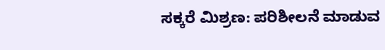ಸಕ್ಕರೆ ಮಿಶ್ರಣ: ಪರಿಶೀಲನೆ ಮಾಡುವ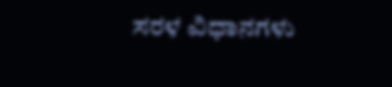ಸರಳ ವಿಧಾನಗಳು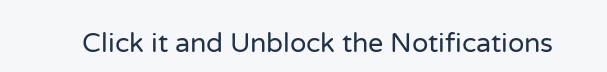Click it and Unblock the Notifications